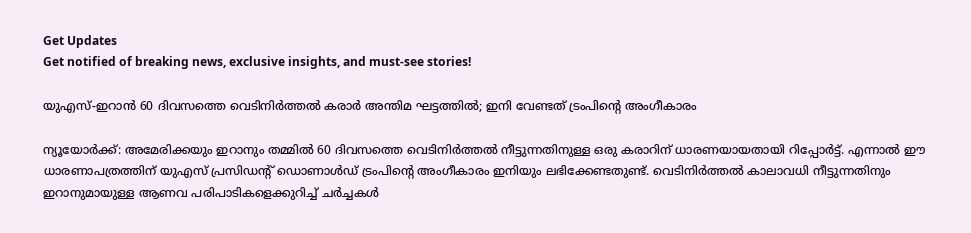Get Updates
Get notified of breaking news, exclusive insights, and must-see stories!

യുഎസ്-ഇറാൻ 60 ദിവസത്തെ വെടിനിർത്തൽ കരാർ അന്തിമ ഘട്ടത്തിൽ; ഇനി വേണ്ടത് ട്രംപിന്റെ അംഗീകാരം

ന്യൂയോർക്ക്: അമേരിക്കയും ഇറാനും തമ്മിൽ 60 ദിവസത്തെ വെടിനിർത്തൽ നീട്ടുന്നതിനുള്ള ഒരു കരാറിന് ധാരണയായതായി റിപ്പോർട്ട്. എന്നാൽ ഈ ധാരണാപത്രത്തിന് യുഎസ് പ്രസിഡന്റ് ഡൊണാൾഡ് ട്രംപിന്റെ അംഗീകാരം ഇനിയും ലഭിക്കേണ്ടതുണ്ട്. വെടിനിർത്തൽ കാലാവധി നീട്ടുന്നതിനും ഇറാനുമായുള്ള ആണവ പരിപാടികളെക്കുറിച്ച് ചർച്ചകൾ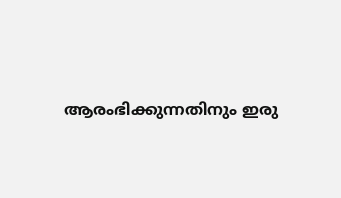ആരംഭിക്കുന്നതിനും ഇരു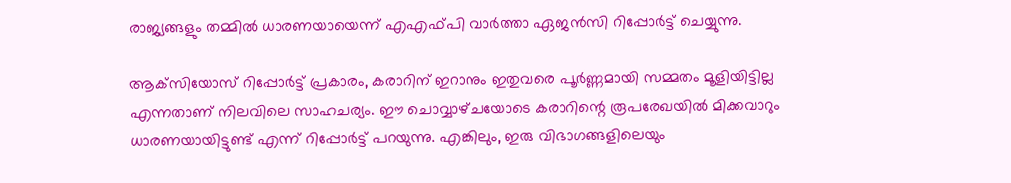രാജ്യങ്ങളും തമ്മിൽ ധാരണയായെന്ന് എഎഫ്‌പി വാർത്താ ഏജൻസി റിപ്പോർട്ട് ചെയ്യുന്നു.

ആക്‌സിയോസ് റിപ്പോർട്ട് പ്രകാരം, കരാറിന് ഇറാനും ഇതുവരെ പൂർണ്ണമായി സമ്മതം മൂളിയിട്ടില്ല എന്നതാണ് നിലവിലെ സാഹചര്യം. ഈ ചൊവ്വാഴ്‌ചയോടെ കരാറിന്റെ രൂപരേഖയിൽ മിക്കവാറും ധാരണയായിട്ടുണ്ട് എന്ന് റിപ്പോർട്ട് പറയുന്നു. എങ്കിലും, ഇരു വിഭാഗങ്ങളിലെയും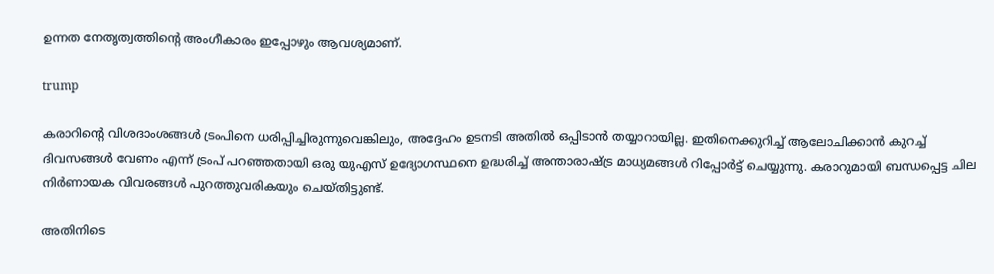ഉന്നത നേതൃത്വത്തിന്റെ അംഗീകാരം ഇപ്പോഴും ആവശ്യമാണ്.

trump

കരാറിന്റെ വിശദാംശങ്ങൾ ട്രംപിനെ ധരിപ്പിച്ചിരുന്നുവെങ്കിലും, അദ്ദേഹം ഉടനടി അതിൽ ഒപ്പിടാൻ തയ്യാറായില്ല. ഇതിനെക്കുറിച്ച് ആലോചിക്കാൻ കുറച്ച് ദിവസങ്ങൾ വേണം എന്ന് ട്രംപ് പറഞ്ഞതായി ഒരു യുഎസ് ഉദ്യോഗസ്ഥനെ ഉദ്ധരിച്ച് അന്താരാഷ്ട്ര മാധ്യമങ്ങൾ റിപ്പോർട്ട് ചെയ്യുന്നു. കരാറുമായി ബന്ധപ്പെട്ട ചില നിർണായക വിവരങ്ങൾ പുറത്തുവരികയും ചെയ്‌തിട്ടുണ്ട്‌.

അതിനിടെ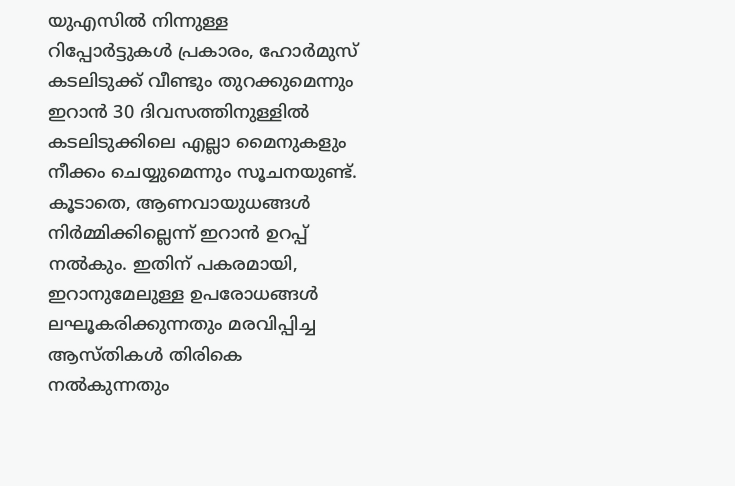യുഎസിൽ നിന്നുള്ള റിപ്പോർട്ടുകൾ പ്രകാരം, ഹോർമുസ് കടലിടുക്ക് വീണ്ടും തുറക്കുമെന്നും ഇറാൻ 30 ദിവസത്തിനുള്ളിൽ കടലിടുക്കിലെ എല്ലാ മൈനുകളും നീക്കം ചെയ്യുമെന്നും സൂചനയുണ്ട്. കൂടാതെ, ആണവായുധങ്ങൾ നിർമ്മിക്കില്ലെന്ന് ഇറാൻ ഉറപ്പ് നൽകും. ഇതിന് പകരമായി, ഇറാനുമേലുള്ള ഉപരോധങ്ങൾ ലഘൂകരിക്കുന്നതും മരവിപ്പിച്ച ആസ്‌തികൾ തിരികെ നൽകുന്നതും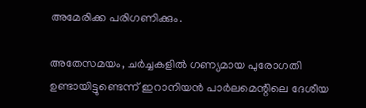അമേരിക്ക പരിഗണിക്കും.

അതേസമയം, ചർച്ചകളിൽ ഗണ്യമായ പുരോഗതി ഉണ്ടായിട്ടുണ്ടെന്ന് ഇറാനിയൻ പാർലമെന്റിലെ ദേശീയ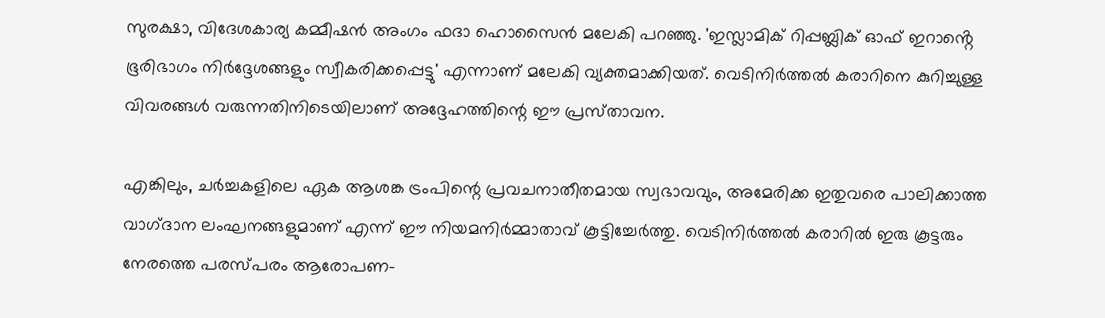സുരക്ഷാ, വിദേശകാര്യ കമ്മീഷൻ അംഗം ഫദാ ഹൊസൈൻ മലേകി പറഞ്ഞു. 'ഇസ്ലാമിക് റിപ്പബ്ലിക് ഓഫ് ഇറാൻ്റെ ഭൂരിഭാഗം നിർദ്ദേശങ്ങളും സ്വീകരിക്കപ്പെട്ടു' എന്നാണ് മലേകി വ്യക്തമാക്കിയത്. വെടിനിർത്തൽ കരാറിനെ കുറിച്ചുള്ള വിവരങ്ങൾ വരുന്നതിനിടെയിലാണ് അദ്ദേഹത്തിന്റെ ഈ പ്രസ്‌താവന.

എങ്കിലും, ചർച്ചകളിലെ ഏക ആശങ്ക ട്രംപിന്റെ പ്രവചനാതീതമായ സ്വഭാവവും, അമേരിക്ക ഇതുവരെ പാലിക്കാത്ത വാഗ്‌ദാന ലംഘനങ്ങളുമാണ് എന്ന് ഈ നിയമനിർമ്മാതാവ് കൂട്ടിച്ചേർത്തു. വെടിനിർത്തൽ കരാറിൽ ഇരു കൂട്ടരും നേരത്തെ പരസ്‌പരം ആരോപണ-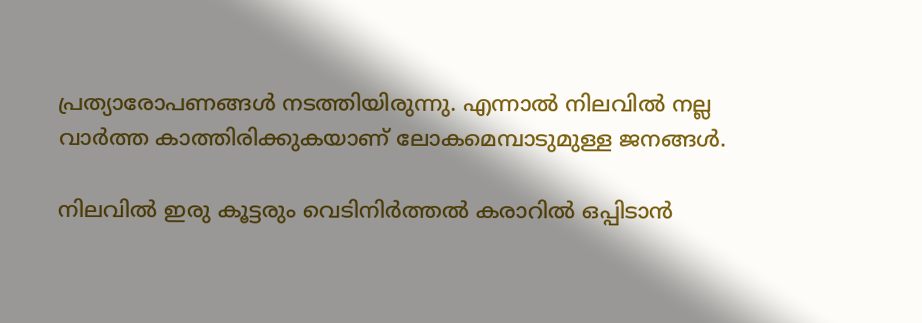പ്രത്യാരോപണങ്ങൾ നടത്തിയിരുന്നു. എന്നാൽ നിലവിൽ നല്ല വാർത്ത കാത്തിരിക്കുകയാണ് ലോകമെമ്പാടുമുള്ള ജനങ്ങൾ.

നിലവിൽ ഇരു കൂട്ടരും വെടിനിർത്തൽ കരാറിൽ ഒപ്പിടാൻ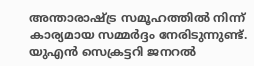അന്താരാഷ്ട്ര സമൂഹത്തിൽ നിന്ന് കാര്യമായ സമ്മർദ്ദം നേരിടുന്നുണ്ട്. യുഎൻ സെക്രട്ടറി ജനറൽ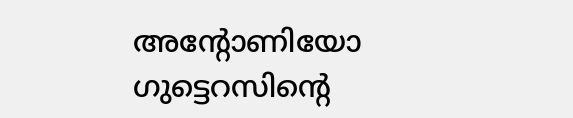അന്റോണിയോ ഗുട്ടെറസിന്റെ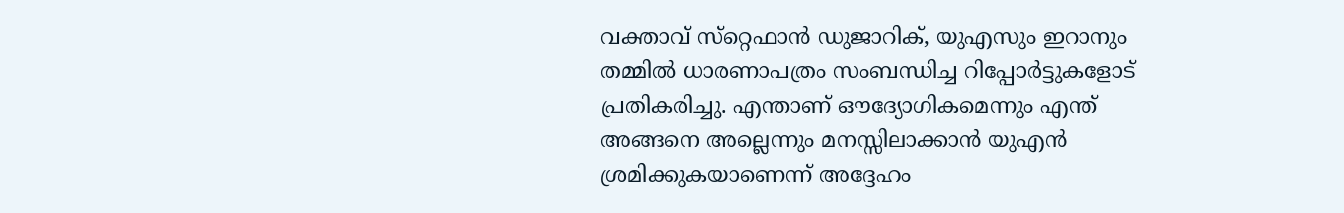വക്താവ് സ്‌റ്റെഫാൻ ഡുജാറിക്, യുഎസും ഇറാനും തമ്മിൽ ധാരണാപത്രം സംബന്ധിച്ച റിപ്പോർട്ടുകളോട് പ്രതികരിച്ചു. എന്താണ് ഔദ്യോഗികമെന്നും എന്ത് അങ്ങനെ അല്ലെന്നും മനസ്സിലാക്കാൻ യുഎൻ ശ്രമിക്കുകയാണെന്ന് അദ്ദേഹം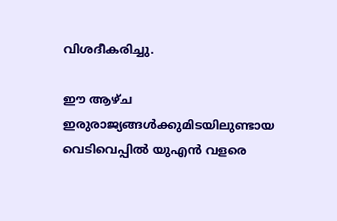വിശദീകരിച്ചു.

ഈ ആഴ്‌ച ഇരുരാജ്യങ്ങൾക്കുമിടയിലുണ്ടായ വെടിവെപ്പിൽ യുഎൻ വളരെ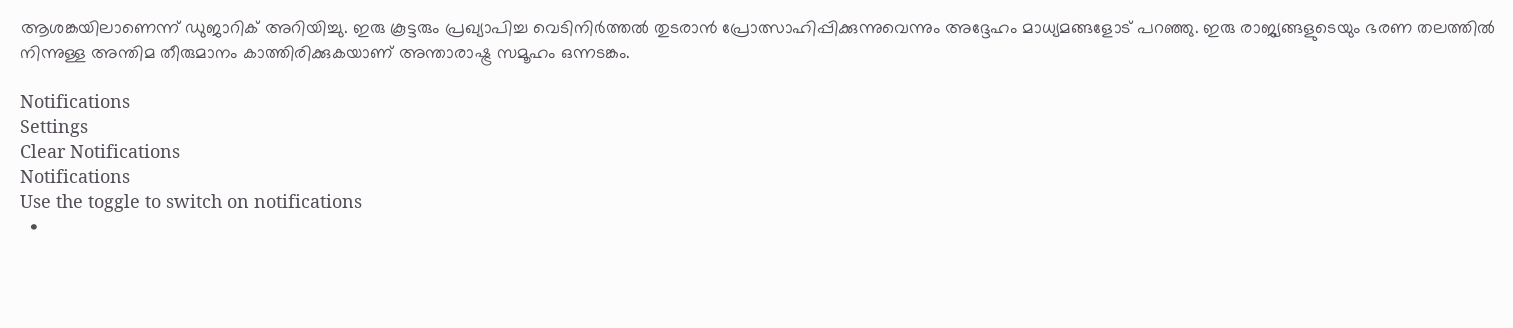ആശങ്കയിലാണെന്ന് ഡുജാറിക് അറിയിച്ചു. ഇരു കൂട്ടരും പ്രഖ്യാപിച്ച വെടിനിർത്തൽ തുടരാൻ പ്രോത്സാഹിപ്പിക്കുന്നുവെന്നും അദ്ദേഹം മാധ്യമങ്ങളോട് പറഞ്ഞു. ഇരു രാജ്യങ്ങളുടെയും ഭരണ തലത്തിൽ നിന്നുള്ള അന്തിമ തീരുമാനം കാത്തിരിക്കുകയാണ് അന്താരാഷ്ട്ര സമൂഹം ഒന്നടങ്കം.

Notifications
Settings
Clear Notifications
Notifications
Use the toggle to switch on notifications
  •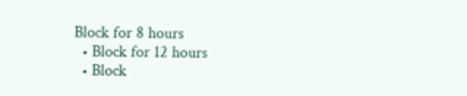Block for 8 hours
  • Block for 12 hours
  • Block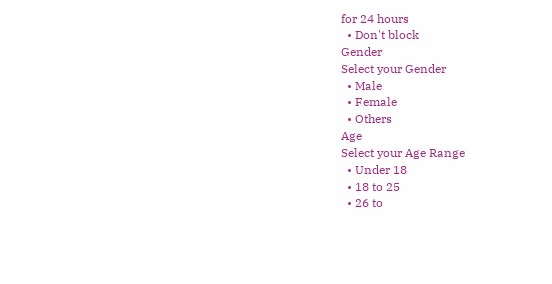for 24 hours
  • Don't block
Gender
Select your Gender
  • Male
  • Female
  • Others
Age
Select your Age Range
  • Under 18
  • 18 to 25
  • 26 to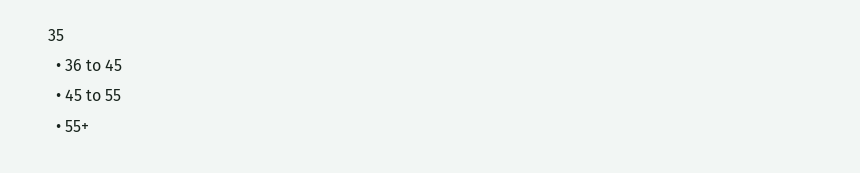35
  • 36 to 45
  • 45 to 55
  • 55+